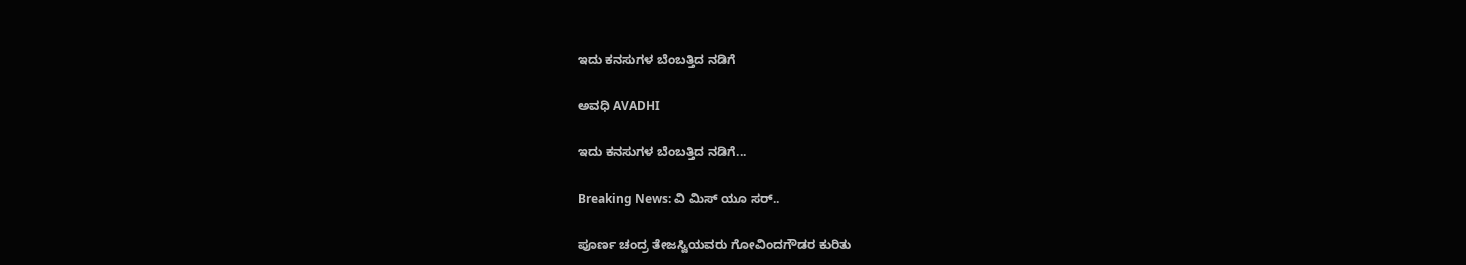ಇದು ಕನಸುಗಳ ಬೆಂಬತ್ತಿದ ನಡಿಗೆ‍

ಅವಧಿ AVADHI

ಇದು ಕನಸುಗಳ ಬೆಂಬತ್ತಿದ ನಡಿಗೆ...

Breaking News: ವಿ ಮಿಸ್ ಯೂ ಸರ್..

ಪೂರ್ಣ ಚಂದ್ರ ತೇಜಸ್ವಿಯವರು ಗೋವಿಂದಗೌಡರ ಕುರಿತು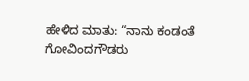ಹೇಳಿದ ಮಾತು: “ನಾನು ಕಂಡಂತೆ ಗೋವಿಂದಗೌಡರು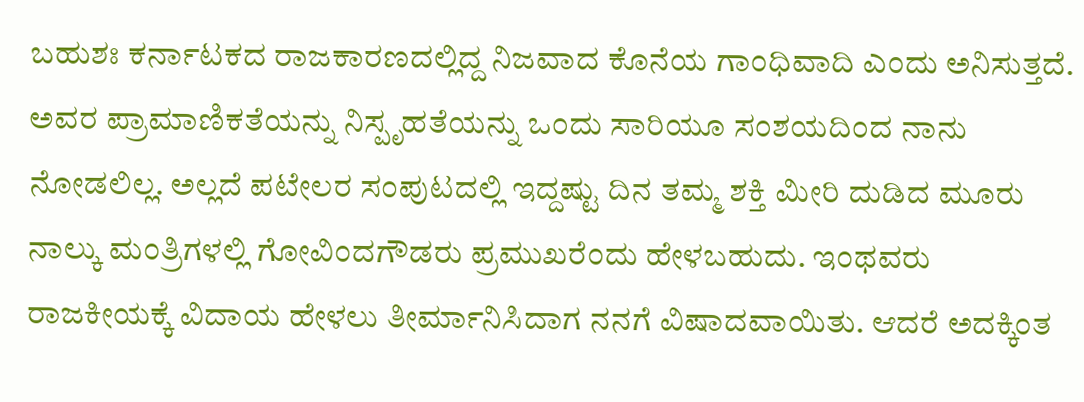ಬಹುಶಃ ಕರ್ನಾಟಕದ ರಾಜಕಾರಣದಲ್ಲಿದ್ದ ನಿಜವಾದ ಕೊನೆಯ ಗಾಂಧಿವಾದಿ ಎಂದು ಅನಿಸುತ್ತದೆ. ಅವರ ಪ್ರಾಮಾಣಿಕತೆಯನ್ನು ನಿಸ್ಪೃಹತೆಯನ್ನು ಒಂದು ಸಾರಿಯೂ ಸಂಶಯದಿಂದ ನಾನು ನೋಡಲಿಲ್ಲ. ಅಲ್ಲದೆ ಪಟೇಲರ ಸಂಪುಟದಲ್ಲಿ ಇದ್ದಷ್ಟು ದಿನ ತಮ್ಮ ಶಕ್ತಿ ಮೀರಿ ದುಡಿದ ಮೂರು ನಾಲ್ಕು ಮಂತ್ರಿಗಳಲ್ಲಿ ಗೋವಿಂದಗೌಡರು ಪ್ರಮುಖರೆಂದು ಹೇಳಬಹುದು. ಇಂಥವರು ರಾಜಕೀಯಕ್ಕೆ ವಿದಾಯ ಹೇಳಲು ತೀರ್ಮಾನಿಸಿದಾಗ ನನಗೆ ವಿಷಾದವಾಯಿತು. ಆದರೆ ಅದಕ್ಕಿಂತ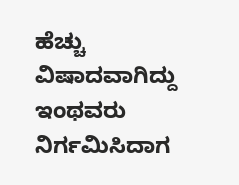ಹೆಚ್ಚು ವಿಷಾದವಾಗಿದ್ದು ಇಂಥವರು ನಿರ್ಗಮಿಸಿದಾಗ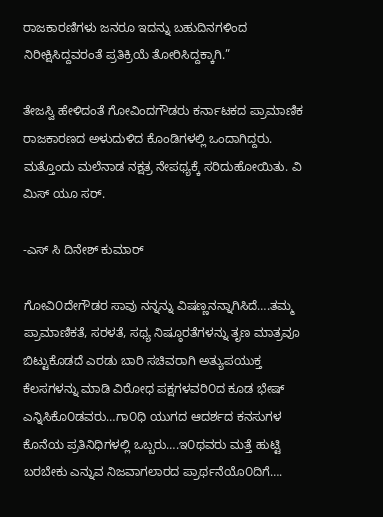ರಾಜಕಾರಣಿಗಳು ಜನರೂ ಇದನ್ನು ಬಹುದಿನಗಳಿಂದ ನಿರೀಕ್ಷಿಸಿದ್ದವರಂತೆ ಪ್ರತಿಕ್ರಿಯೆ ತೋರಿಸಿದ್ದಕ್ಕಾಗಿ.”

ತೇಜಸ್ವಿ ಹೇಳಿದಂತೆ ಗೋವಿಂದಗೌಡರು ಕರ್ನಾಟಕದ ಪ್ರಾಮಾಣಿಕ ರಾಜಕಾರಣದ ಅಳುದುಳಿದ ಕೊಂಡಿಗಳಲ್ಲಿ ಒಂದಾಗಿದ್ದರು. ಮತ್ತೊಂದು ಮಲೆನಾಡ ನಕ್ಷತ್ರ ನೇಪಥ್ಯಕ್ಕೆ ಸರಿದುಹೋಯಿತು. ವಿ ಮಿಸ್ ಯೂ ಸರ್.

-ಎಸ್ ಸಿ ದಿನೇಶ್ ಕುಮಾರ್

ಗೋವಿ೦ದೇಗೌಡರ ಸಾವು ನನ್ನನ್ನು ವಿಷಣ್ಣನನ್ನಾಗಿಸಿದೆ….ತಮ್ಮ ಪ್ರಾಮಾಣಿಕತೆ, ಸರಳತೆ, ಸಥ್ಯ ನಿಷ್ಠೂರತೆಗಳನ್ನು ತೃಣ ಮಾತ್ರವೂ ಬಿಟ್ಟುಕೊಡದೆ ಎರಡು ಬಾರಿ ಸಚಿವರಾಗಿ ಅತ್ಯುಪಯುಕ್ತ ಕೆಲಸಗಳನ್ನು ಮಾಡಿ ವಿರೋಧ ಪಕ್ಷಗಳವರಿ೦ದ ಕೂಡ ಭೇಷ್ ಎನ್ನಿಸಿಕೊ೦ಡವರು…ಗಾ೦ಧಿ ಯುಗದ ಆದರ್ಶದ ಕನಸುಗಳ ಕೊನೆಯ ಪ್ರತಿನಿಧಿಗಳಲ್ಲಿ ಒಬ್ಬರು….ಇ೦ಥವರು ಮತ್ತೆ ಹುಟ್ಟಿ ಬರಬೇಕು ಎನ್ನುವ ನಿಜವಾಗಲಾರದ ಪ್ರಾರ್ಥನೆಯೊ೦ದಿಗೆ….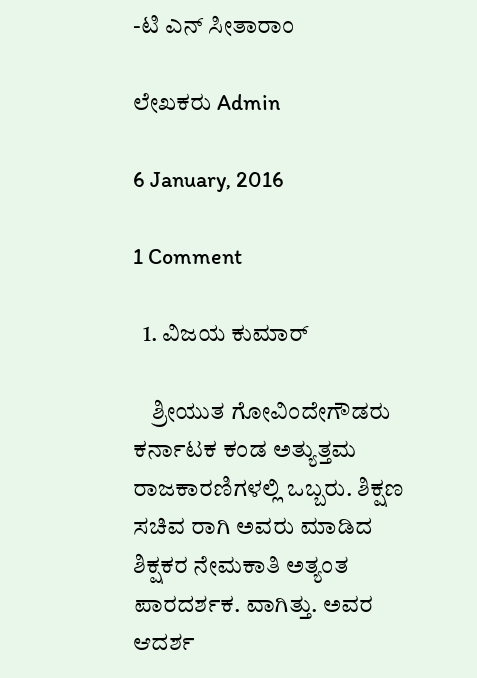-ಟಿ ಎನ್ ಸೀತಾರಾಂ

ಲೇಖಕರು Admin

6 January, 2016

1 Comment

  1. ವಿಜಯ ಕುಮಾರ್

    ಶ್ರೀಯುತ ಗೋವಿಂದೇಗೌಡರು ಕರ್ನಾಟಕ ಕಂಡ ಅತ್ಯುತ್ತಮ ರಾಜಕಾರಣಿಗಳಲ್ಲಿ ಒಬ್ಬರು. ಶಿಕ್ಷಣ ಸಚಿವ ರಾಗಿ ಅವರು ಮಾಡಿದ ಶಿಕ್ಷಕರ ನೇಮಕಾತಿ ಅತ್ಯಂತ ಪಾರದರ್ಶಕ. ವಾಗಿತ್ತು. ಅವರ ಆದರ್ಶ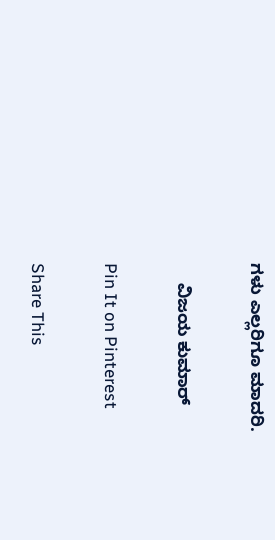ಗಳು ಎಲ್ಲರಿಗೂ ಮಾದರಿ.

    ವಿಜಯ ಕುಮಾರ್

Pin It on Pinterest

Share This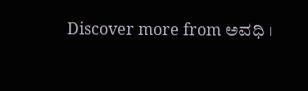Discover more from ಅವಧಿ ।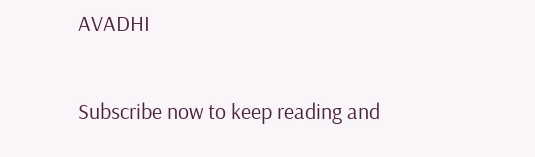AVADHI

Subscribe now to keep reading and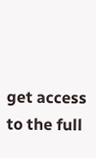get access to the full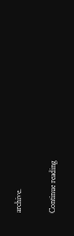archive.

Continue reading